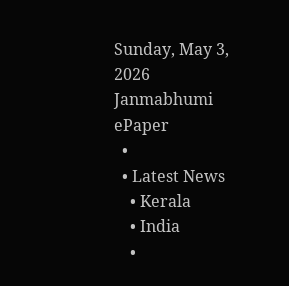Sunday, May 3, 2026
Janmabhumi
ePaper
  •
  • Latest News
    • Kerala
    • India
    •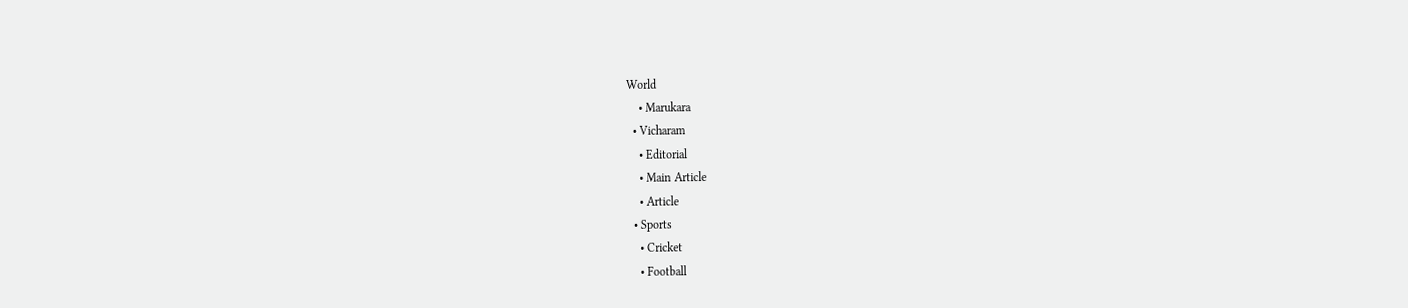World
    • Marukara
  • Vicharam
    • Editorial
    • Main Article
    • Article
  • Sports
    • Cricket
    • Football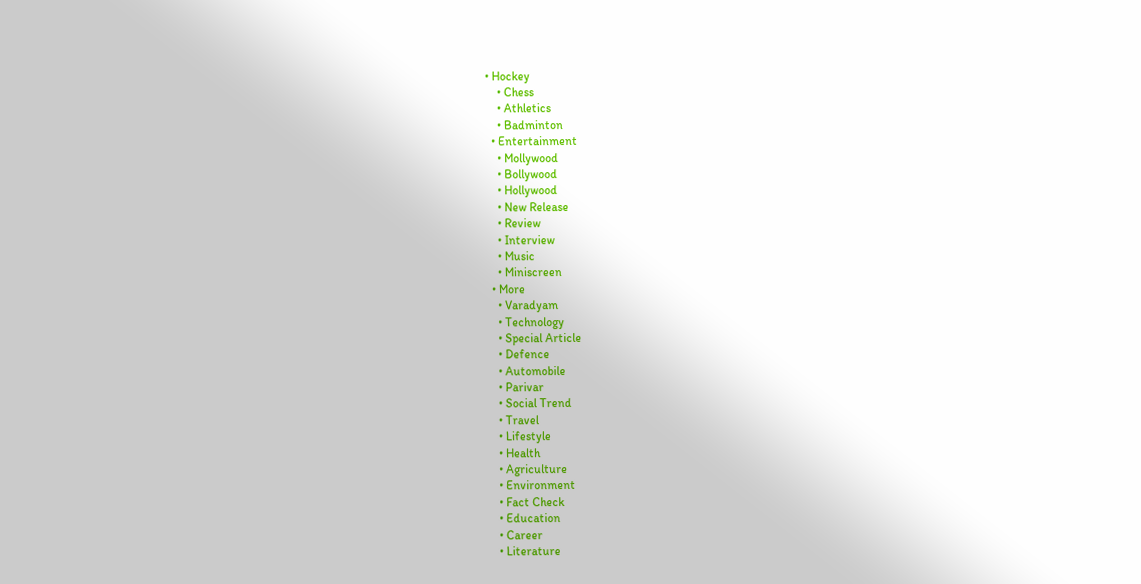• Hockey
    • Chess
    • Athletics
    • Badminton
  • Entertainment
    • Mollywood
    • Bollywood
    • Hollywood
    • New Release
    • Review
    • Interview
    • Music
    • Miniscreen
  • More
    • Varadyam
    • Technology
    • Special Article
    • Defence
    • Automobile
    • Parivar
    • Social Trend
    • Travel
    • Lifestyle
    • Health
    • Agriculture
    • Environment
    • Fact Check
    • Education
    • Career
    • Literature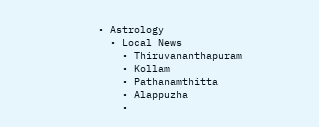• Astrology
  • Local News
    • Thiruvananthapuram
    • Kollam
    • Pathanamthitta
    • Alappuzha
    •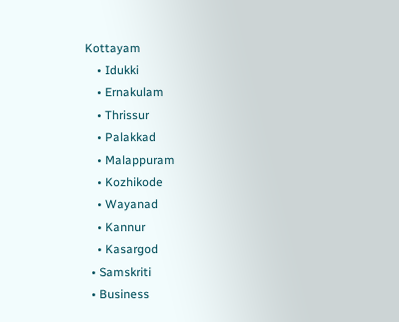Kottayam
    • Idukki
    • Ernakulam
    • Thrissur
    • Palakkad
    • Malappuram
    • Kozhikode
    • Wayanad
    • Kannur
    • Kasargod
  • Samskriti
  • Business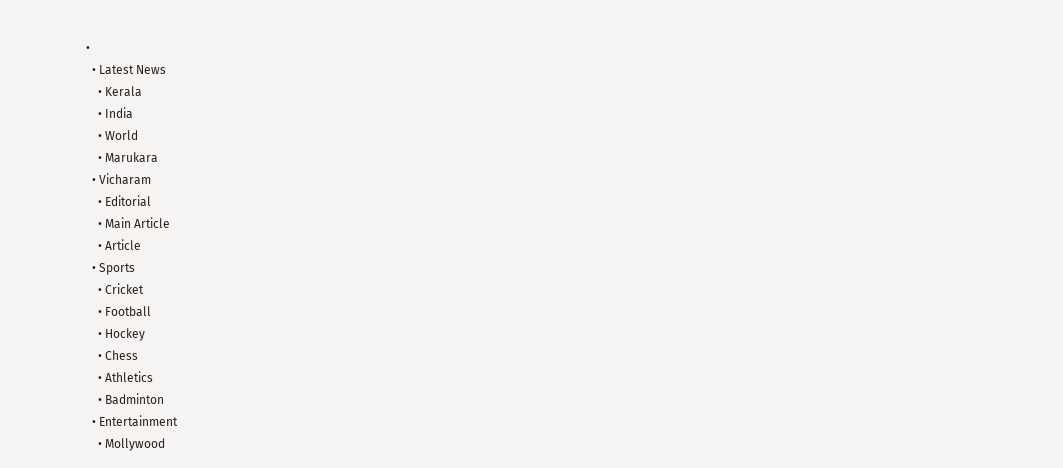•
  • Latest News
    • Kerala
    • India
    • World
    • Marukara
  • Vicharam
    • Editorial
    • Main Article
    • Article
  • Sports
    • Cricket
    • Football
    • Hockey
    • Chess
    • Athletics
    • Badminton
  • Entertainment
    • Mollywood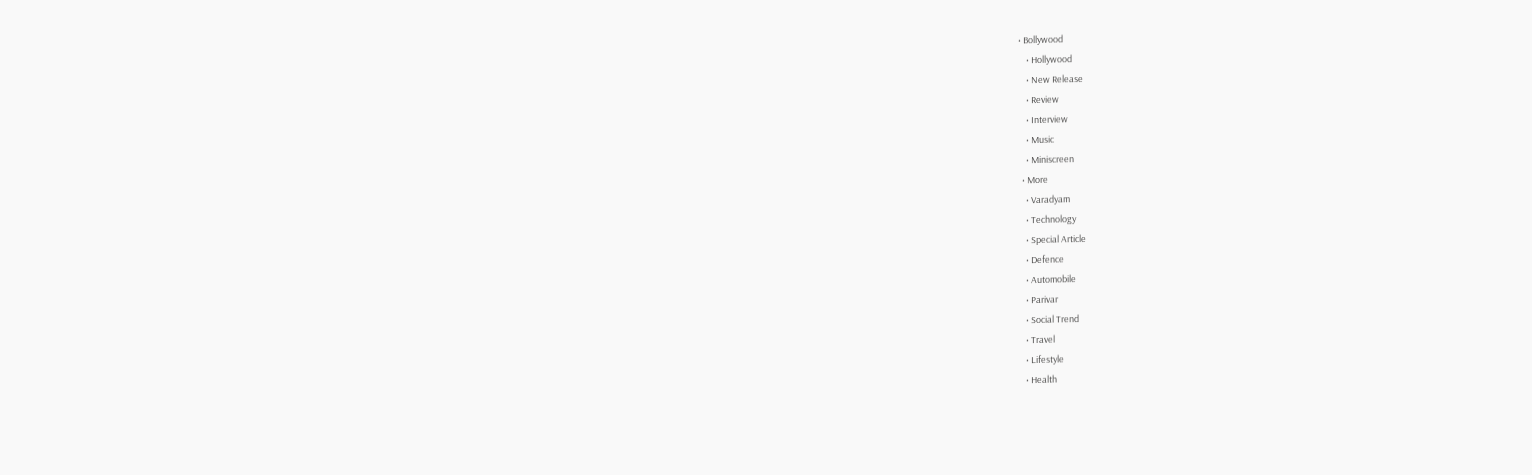• Bollywood
    • Hollywood
    • New Release
    • Review
    • Interview
    • Music
    • Miniscreen
  • More
    • Varadyam
    • Technology
    • Special Article
    • Defence
    • Automobile
    • Parivar
    • Social Trend
    • Travel
    • Lifestyle
    • Health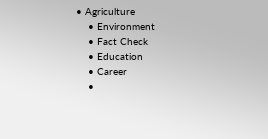• Agriculture
    • Environment
    • Fact Check
    • Education
    • Career
    •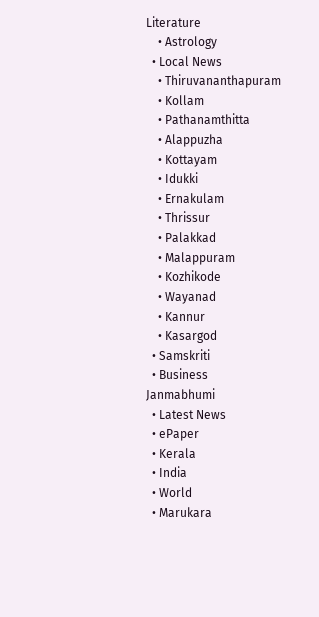Literature
    • Astrology
  • Local News
    • Thiruvananthapuram
    • Kollam
    • Pathanamthitta
    • Alappuzha
    • Kottayam
    • Idukki
    • Ernakulam
    • Thrissur
    • Palakkad
    • Malappuram
    • Kozhikode
    • Wayanad
    • Kannur
    • Kasargod
  • Samskriti
  • Business
Janmabhumi
  • Latest News
  • ePaper
  • Kerala
  • India
  • World
  • Marukara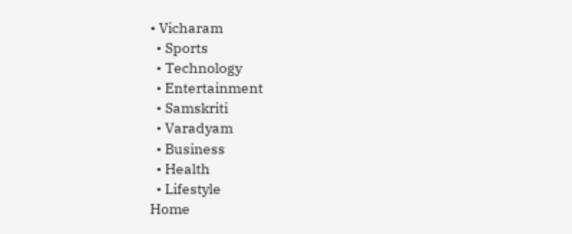• Vicharam
  • Sports
  • Technology
  • Entertainment
  • Samskriti
  • Varadyam
  • Business
  • Health
  • Lifestyle
Home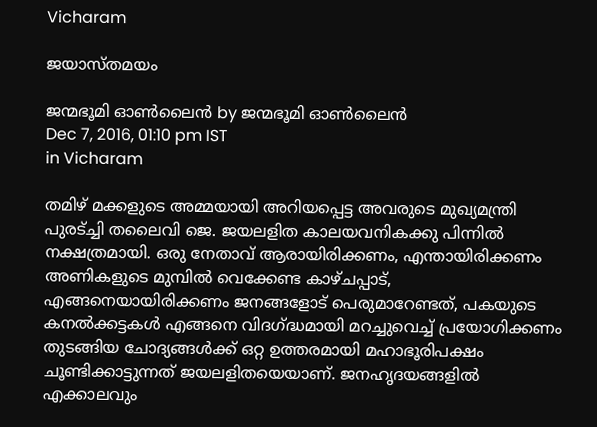Vicharam

ജയാസ്തമയം

ജന്മഭൂമി ഓണ്‍ലൈന്‍ by ജന്മഭൂമി ഓണ്‍ലൈന്‍
Dec 7, 2016, 01:10 pm IST
in Vicharam

തമിഴ് മക്കളുടെ അമ്മയായി അറിയപ്പെട്ട അവരുടെ മുഖ്യമന്ത്രി പുരട്ച്ചി തലൈവി ജെ. ജയലളിത കാലയവനികക്കു പിന്നില്‍ നക്ഷത്രമായി. ഒരു നേതാവ് ആരായിരിക്കണം, എന്തായിരിക്കണം അണികളുടെ മുമ്പില്‍ വെക്കേണ്ട കാഴ്ചപ്പാട്, എങ്ങനെയായിരിക്കണം ജനങ്ങളോട് പെരുമാറേണ്ടത്, പകയുടെ കനല്‍ക്കട്ടകള്‍ എങ്ങനെ വിദഗ്‌ദ്ധമായി മറച്ചുവെച്ച് പ്രയോഗിക്കണം തുടങ്ങിയ ചോദ്യങ്ങള്‍ക്ക് ഒറ്റ ഉത്തരമായി മഹാഭൂരിപക്ഷം ചൂണ്ടിക്കാട്ടുന്നത് ജയലളിതയെയാണ്. ജനഹൃദയങ്ങളില്‍ എക്കാലവും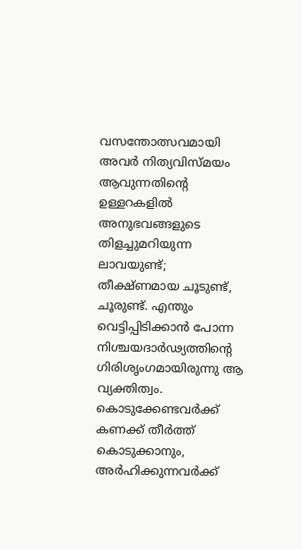വസന്തോത്സവമായി അവര്‍ നിത്യവിസ്മയം ആവുന്നതിന്റെ ഉള്ളറകളില്‍ അനുഭവങ്ങളുടെ തിളച്ചുമറിയുന്ന ലാവയുണ്ട്; തീക്ഷ്ണമായ ചൂടുണ്ട്, ചൂരുണ്ട്. എന്തും വെട്ടിപ്പിടിക്കാന്‍ പോന്ന നിശ്ചയദാര്‍ഢ്യത്തിന്റെ ഗിരിശൃംഗമായിരുന്നു ആ വ്യക്തിത്വം. കൊടുക്കേണ്ടവര്‍ക്ക് കണക്ക് തീര്‍ത്ത് കൊടുക്കാനും, അര്‍ഹിക്കുന്നവര്‍ക്ക്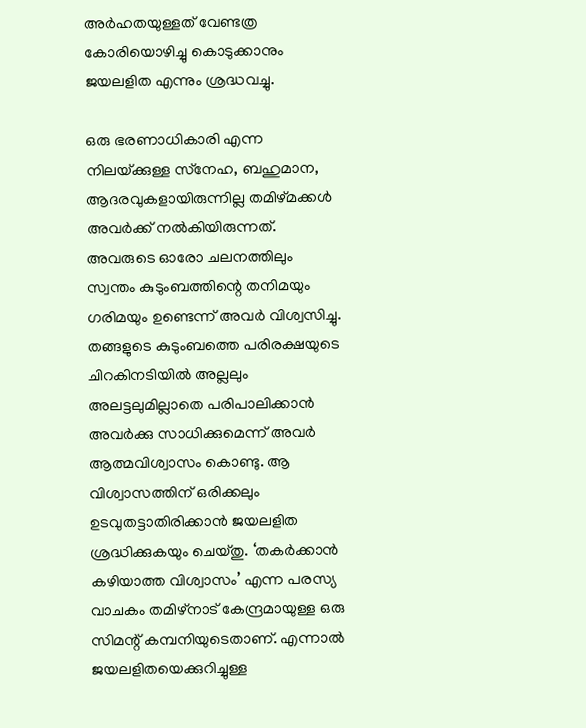അര്‍ഹതയുള്ളത് വേണ്ടത്ര കോരിയൊഴിച്ചു കൊടുക്കാനും ജയലളിത എന്നും ശ്രദ്ധവച്ചു.

ഒരു ഭരണാധികാരി എന്ന നിലയ്‌ക്കുള്ള സ്‌നേഹ, ബഹുമാന, ആദരവുകളായിരുന്നില്ല തമിഴ്മക്കള്‍ അവര്‍ക്ക് നല്‍കിയിരുന്നത്. അവരുടെ ഓരോ ചലനത്തിലും സ്വന്തം കുടുംബത്തിന്റെ തനിമയും ഗരിമയും ഉണ്ടെന്ന് അവര്‍ വിശ്വസിച്ചു. തങ്ങളുടെ കുടുംബത്തെ പരിരക്ഷയുടെ ചിറകിനടിയില്‍ അല്ലലും അലട്ടലുമില്ലാതെ പരിപാലിക്കാന്‍ അവര്‍ക്കു സാധിക്കുമെന്ന് അവര്‍ ആത്മവിശ്വാസം കൊണ്ടു. ആ വിശ്വാസത്തിന് ഒരിക്കലും ഉടവുതട്ടാതിരിക്കാന്‍ ജയലളിത ശ്രദ്ധിക്കുകയും ചെയ്തു. ‘തകര്‍ക്കാന്‍ കഴിയാത്ത വിശ്വാസം’ എന്ന പരസ്യ വാചകം തമിഴ്‌നാട് കേന്ദ്രമായുള്ള ഒരു സിമന്റ് കമ്പനിയുടെതാണ്. എന്നാല്‍ ജയലളിതയെക്കുറിച്ചുള്ള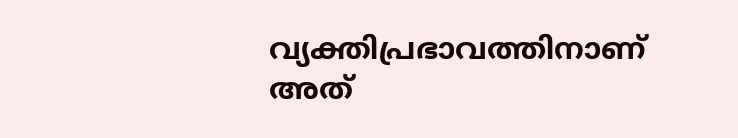വ്യക്തിപ്രഭാവത്തിനാണ് അത്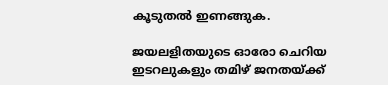കൂടുതല്‍ ഇണങ്ങുക.

ജയലളിതയുടെ ഓരോ ചെറിയ ഇടറലുകളും തമിഴ് ജനതയ്‌ക്ക്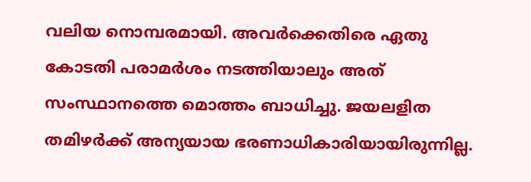വലിയ നൊമ്പരമായി. അവര്‍ക്കെതിരെ ഏതു കോടതി പരാമര്‍ശം നടത്തിയാലും അത് സംസ്ഥാനത്തെ മൊത്തം ബാധിച്ചു. ജയലളിത തമിഴര്‍ക്ക് അന്യയായ ഭരണാധികാരിയായിരുന്നില്ല.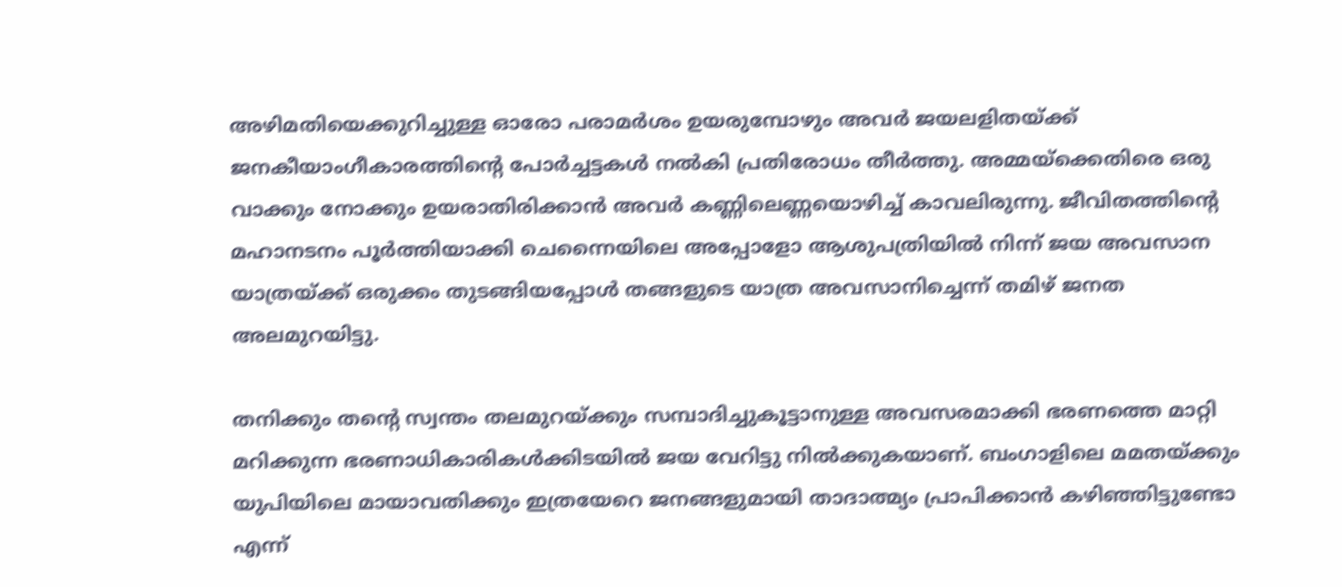അഴിമതിയെക്കുറിച്ചുള്ള ഓരോ പരാമര്‍ശം ഉയരുമ്പോഴും അവര്‍ ജയലളിതയ്‌ക്ക് ജനകീയാംഗീകാരത്തിന്റെ പോര്‍ച്ചട്ടകള്‍ നല്‍കി പ്രതിരോധം തീര്‍ത്തു. അമ്മയ്‌ക്കെതിരെ ഒരു വാക്കും നോക്കും ഉയരാതിരിക്കാന്‍ അവര്‍ കണ്ണിലെണ്ണയൊഴിച്ച് കാവലിരുന്നു. ജീവിതത്തിന്റെ മഹാനടനം പൂര്‍ത്തിയാക്കി ചെന്നൈയിലെ അപ്പോളോ ആശുപത്രിയില്‍ നിന്ന് ജയ അവസാന യാത്രയ്‌ക്ക് ഒരുക്കം തുടങ്ങിയപ്പോള്‍ തങ്ങളുടെ യാത്ര അവസാനിച്ചെന്ന് തമിഴ് ജനത അലമുറയിട്ടു.

തനിക്കും തന്റെ സ്വന്തം തലമുറയ്‌ക്കും സമ്പാദിച്ചുകൂട്ടാനുള്ള അവസരമാക്കി ഭരണത്തെ മാറ്റി മറിക്കുന്ന ഭരണാധികാരികള്‍ക്കിടയില്‍ ജയ വേറിട്ടു നില്‍ക്കുകയാണ്. ബംഗാളിലെ മമതയ്‌ക്കും യുപിയിലെ മായാവതിക്കും ഇത്രയേറെ ജനങ്ങളുമായി താദാത്മ്യം പ്രാപിക്കാന്‍ കഴിഞ്ഞിട്ടുണ്ടോ എന്ന്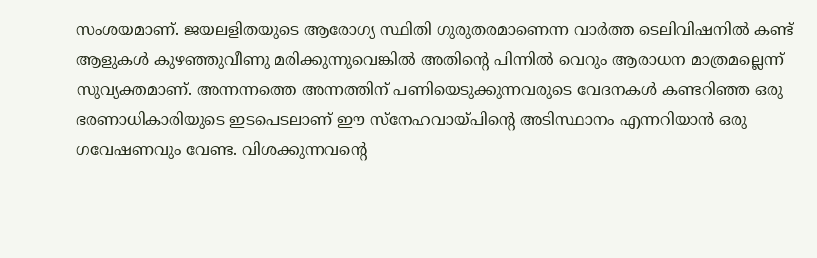സംശയമാണ്. ജയലളിതയുടെ ആരോഗ്യ സ്ഥിതി ഗുരുതരമാണെന്ന വാര്‍ത്ത ടെലിവിഷനില്‍ കണ്ട് ആളുകള്‍ കുഴഞ്ഞുവീണു മരിക്കുന്നുവെങ്കില്‍ അതിന്റെ പിന്നില്‍ വെറും ആരാധന മാത്രമല്ലെന്ന് സുവ്യക്തമാണ്. അന്നന്നത്തെ അന്നത്തിന് പണിയെടുക്കുന്നവരുടെ വേദനകള്‍ കണ്ടറിഞ്ഞ ഒരു ഭരണാധികാരിയുടെ ഇടപെടലാണ് ഈ സ്‌നേഹവായ്‌പിന്റെ അടിസ്ഥാനം എന്നറിയാന്‍ ഒരു ഗവേഷണവും വേണ്ട. വിശക്കുന്നവന്റെ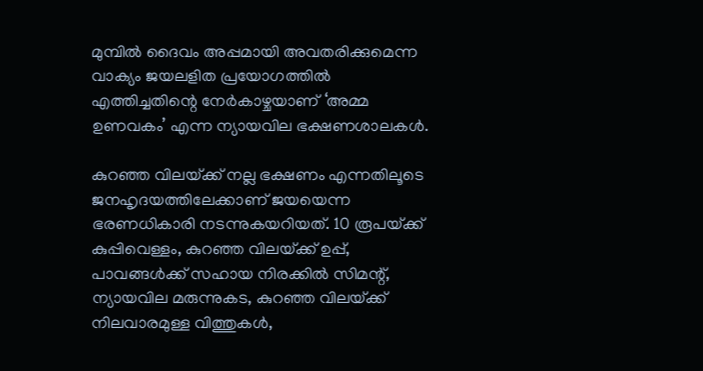മുമ്പില്‍ ദൈവം അപ്പമായി അവതരിക്കുമെന്ന വാക്യം ജയലളിത പ്രയോഗത്തില്‍ എത്തിച്ചതിന്റെ നേര്‍കാഴ്ചയാണ് ‘അമ്മ ഉണവകം’ എന്ന ന്യായവില ഭക്ഷണശാലകള്‍.

കുറഞ്ഞ വിലയ്‌ക്ക് നല്ല ഭക്ഷണം എന്നതിലൂടെ ജനഹൃദയത്തിലേക്കാണ് ജയയെന്ന ഭരണധികാരി നടന്നുകയറിയത്. 10 രൂപയ്‌ക്ക് കുപ്പിവെള്ളം, കുറഞ്ഞ വിലയ്‌ക്ക് ഉപ്പ്, പാവങ്ങള്‍ക്ക് സഹായ നിരക്കില്‍ സിമന്റ്, ന്യായവില മരുന്നുകട, കുറഞ്ഞ വിലയ്‌ക്ക് നിലവാരമുള്ള വിത്തുകള്‍,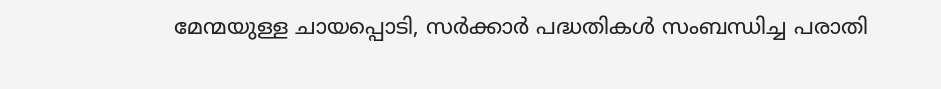മേന്മയുള്ള ചായപ്പൊടി, സര്‍ക്കാര്‍ പദ്ധതികള്‍ സംബന്ധിച്ച പരാതി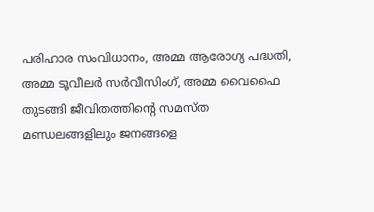പരിഹാര സംവിധാനം, അമ്മ ആരോഗ്യ പദ്ധതി, അമ്മ ടൂവീലര്‍ സര്‍വീസിംഗ്, അമ്മ വൈഫൈ തുടങ്ങി ജീവിതത്തിന്റെ സമസ്ത മണ്ഡലങ്ങളിലും ജനങ്ങളെ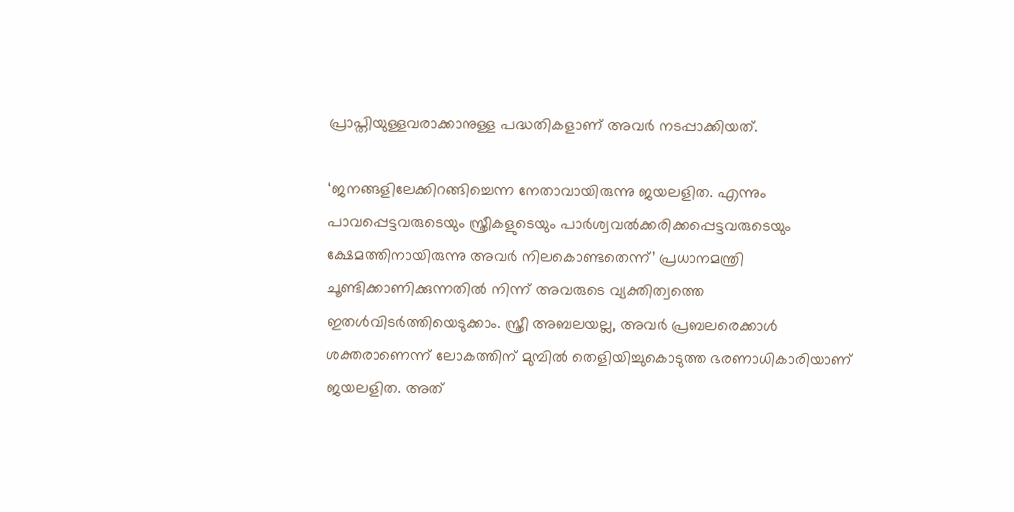പ്രാപ്തിയുള്ളവരാക്കാനുള്ള പദ്ധതികളാണ് അവര്‍ നടപ്പാക്കിയത്.

‘ജനങ്ങളിലേക്കിറങ്ങിച്ചെന്ന നേതാവായിരുന്നു ജയലളിത. എന്നും പാവപ്പെട്ടവരുടെയും സ്ത്രീകളുടെയും പാര്‍ശ്വവല്‍ക്കരിക്കപ്പെട്ടവരുടെയും ക്ഷേമത്തിനായിരുന്നു അവര്‍ നിലകൊണ്ടതെന്ന്’ പ്രധാനമന്ത്രി ചൂണ്ടിക്കാണിക്കുന്നതില്‍ നിന്ന് അവരുടെ വ്യക്തിത്വത്തെ ഇതള്‍വിടര്‍ത്തിയെടുക്കാം. സ്ത്രീ അബലയല്ല, അവര്‍ പ്രബലരെക്കാള്‍ ശക്തരാണെന്ന് ലോകത്തിന് മുമ്പില്‍ തെളിയിച്ചുകൊടുത്ത ഭരണാധികാരിയാണ് ജയലളിത. അത്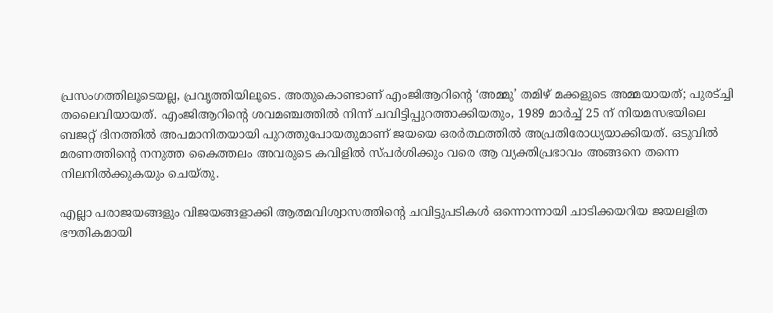പ്രസംഗത്തിലൂടെയല്ല, പ്രവൃത്തിയിലൂടെ. അതുകൊണ്ടാണ് എംജിആറിന്റെ ‘അമ്മു’ തമിഴ് മക്കളുടെ അമ്മയായത്; പുരട്ച്ചി തലൈവിയായത്. എംജിആറിന്റെ ശവമഞ്ചത്തില്‍ നിന്ന് ചവിട്ടിപ്പുറത്താക്കിയതും, 1989 മാര്‍ച്ച് 25 ന് നിയമസഭയിലെ ബജറ്റ് ദിനത്തില്‍ അപമാനിതയായി പുറത്തുപോയതുമാണ് ജയയെ ഒരര്‍ത്ഥത്തില്‍ അപ്രതിരോധ്യയാക്കിയത്. ഒടുവില്‍ മരണത്തിന്റെ നനുത്ത കൈത്തലം അവരുടെ കവിളില്‍ സ്പര്‍ശിക്കും വരെ ആ വ്യക്തിപ്രഭാവം അങ്ങനെ തന്നെ നിലനില്‍ക്കുകയും ചെയ്തു.

എല്ലാ പരാജയങ്ങളും വിജയങ്ങളാക്കി ആത്മവിശ്വാസത്തിന്റെ ചവിട്ടുപടികള്‍ ഒന്നൊന്നായി ചാടിക്കയറിയ ജയലളിത ഭൗതികമായി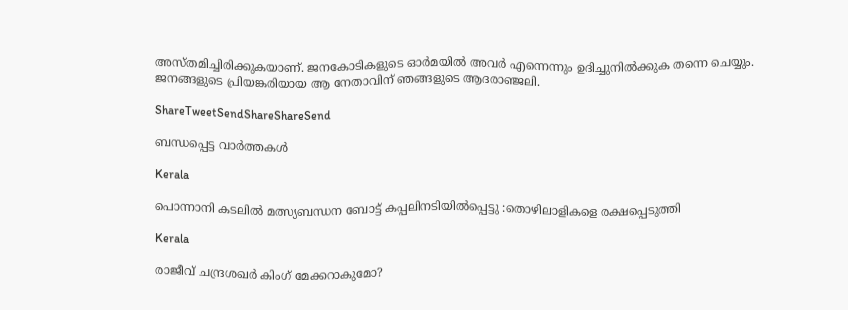അസ്തമിച്ചിരിക്കുകയാണ്. ജനകോടികളുടെ ഓര്‍മയില്‍ അവര്‍ എന്നെന്നും ഉദിച്ചുനില്‍ക്കുക തന്നെ ചെയ്യും. ജനങ്ങളുടെ പ്രിയങ്കരിയായ ആ നേതാവിന് ഞങ്ങളുടെ ആദരാഞ്ജലി.

ShareTweetSendShareShareSend

ബന്ധപ്പെട്ട വാര്‍ത്തകള്‍

Kerala

പൊന്നാനി കടലില്‍ മത്സ്യബന്ധന ബോട്ട് കപ്പലിനടിയില്‍പ്പെട്ടു :തൊഴിലാളികളെ രക്ഷപ്പെടുത്തി

Kerala

രാജീവ് ചന്ദ്രശഖര്‍ കിംഗ് മേക്കറാകുമോ?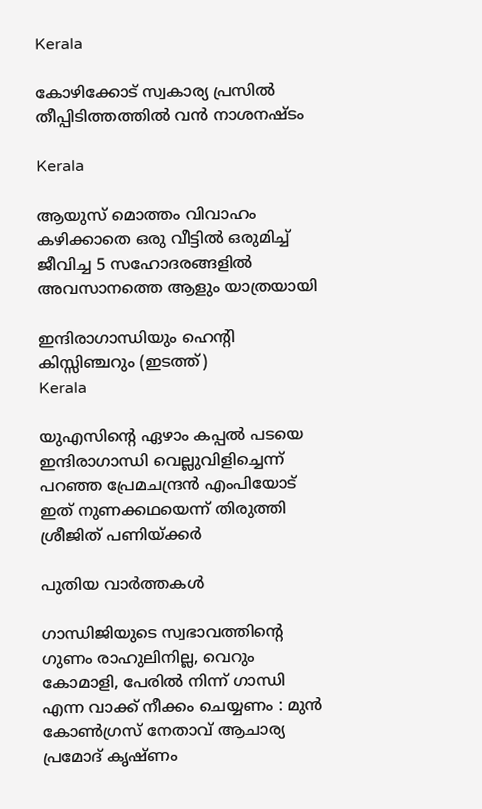Kerala

കോഴിക്കോട് സ്വകാര്യ പ്രസില്‍ തീപ്പിടിത്തത്തില്‍ വന്‍ നാശനഷ്ടം

Kerala

ആയുസ് മൊത്തം വിവാഹം കഴിക്കാതെ ഒരു വീട്ടില്‍ ഒരുമിച്ച് ജീവിച്ച 5 സഹോദരങ്ങളില്‍ അവസാനത്തെ ആളും യാത്രയായി

ഇന്ദിരാഗാന്ധിയും ഹെന്‍റി കിസ്സിഞ്ചറും (ഇടത്ത്)
Kerala

യുഎസിന്റെ ഏഴാം കപ്പല്‍ പടയെ ഇന്ദിരാഗാന്ധി വെല്ലുവിളിച്ചെന്ന് പറഞ്ഞ പ്രേമചന്ദ്രന്‍ എംപിയോട് ഇത് നുണക്കഥയെന്ന് തിരുത്തി ശ്രീജിത് പണിയ്‌ക്കര്‍

പുതിയ വാര്‍ത്തകള്‍

ഗാന്ധിജിയുടെ സ്വഭാവത്തിന്റെ ഗുണം രാഹുലിനില്ല, വെറും കോമാളി, പേരിൽ നിന്ന് ഗാന്ധി എന്ന വാക്ക് നീക്കം ചെയ്യണം : മുൻ കോൺഗ്രസ് നേതാവ് ആചാര്യ പ്രമോദ് കൃഷ്ണം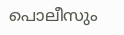പൊലീസും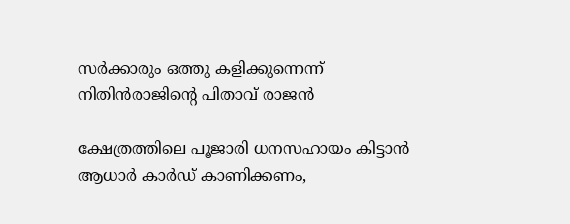സര്‍ക്കാരും ഒത്തു കളിക്കുന്നെന്ന് നിതിന്‍രാജിന്റെ പിതാവ് രാജന്‍

ക്ഷേത്രത്തിലെ പൂജാരി ധനസഹായം കിട്ടാന്‍ ആധാര്‍ കാര്‍ഡ് കാണിക്കണം,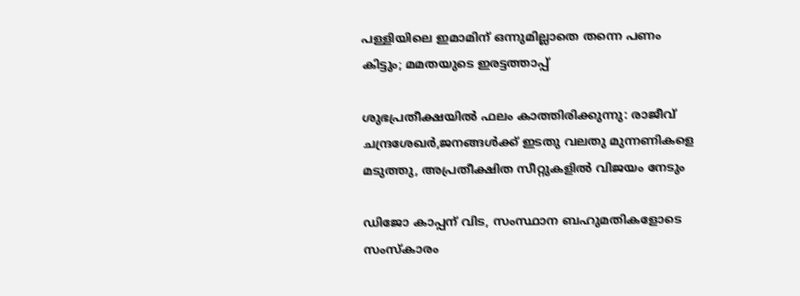പള്ളിയിലെ ഇമാമിന് ഒന്നുമില്ലാതെ തന്നെ പണം കിട്ടും; മമതയുടെ ഇരട്ടത്താപ്പ്

ശുഭപ്രതീക്ഷയില്‍ ഫലം കാത്തിരിക്കുന്നു: രാജീവ് ചന്ദ്രശേഖര്‍,ജനങ്ങള്‍ക്ക് ഇടതു വലതു മുന്നണികളെ മടുത്തു, അപ്രതീക്ഷിത സീറ്റുകളില്‍ വിജയം നേടും

ഡിജോ കാപ്പന് വിട, സംസ്ഥാന ബഹുമതികളോടെ സംസ്‌കാരം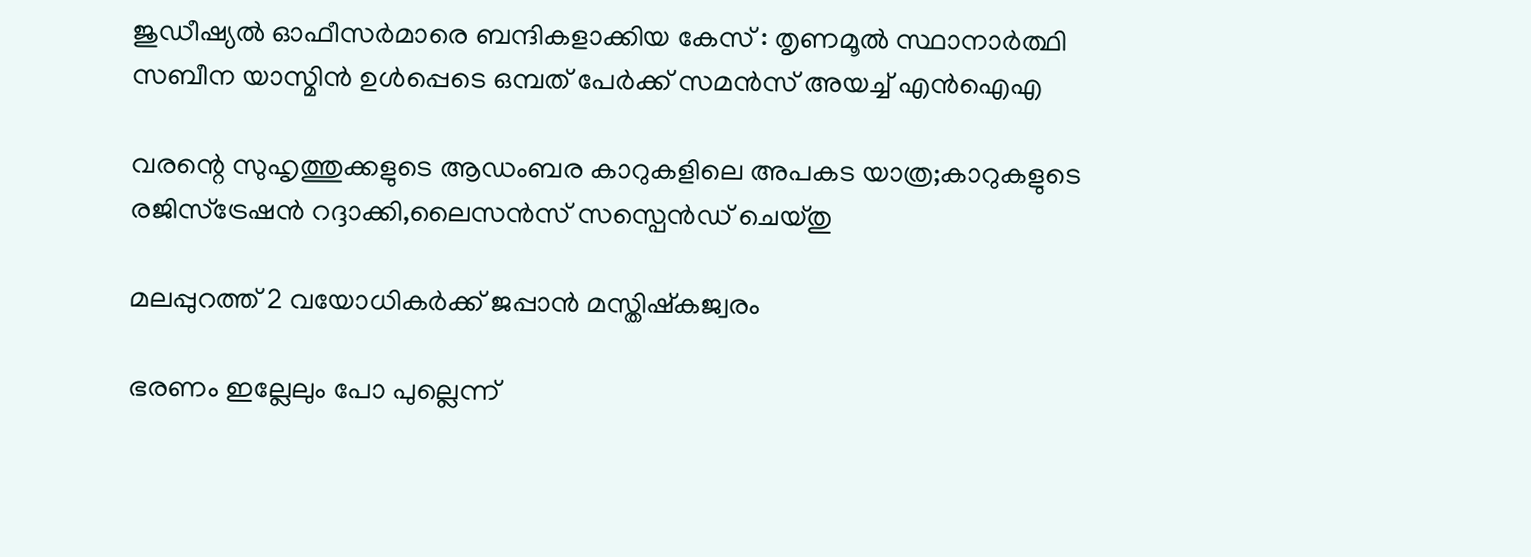ജുഡീഷ്യൽ ഓഫീസർമാരെ ബന്ദികളാക്കിയ കേസ് : തൃണമൂൽ സ്ഥാനാർത്ഥി സബീന യാസ്മിൻ ഉൾപ്പെടെ ഒമ്പത് പേർക്ക് സമൻസ് അയച്ച് എൻഐഎ

വരന്റെ സുഹൃത്തുക്കളുടെ ആഡംബര കാറുകളിലെ അപകട യാത്ര;കാറുകളുടെ രജിസ്ട്രേഷന്‍ റദ്ദാക്കി,ലൈസന്‍സ് സസ്പെന്‍ഡ് ചെയ്തു

മലപ്പുറത്ത് 2 വയോധികര്‍ക്ക് ജപ്പാന്‍ മസ്തിഷ്‌കജ്വരം

ഭരണം ഇല്ലേലും പോ പുല്ലെന്ന്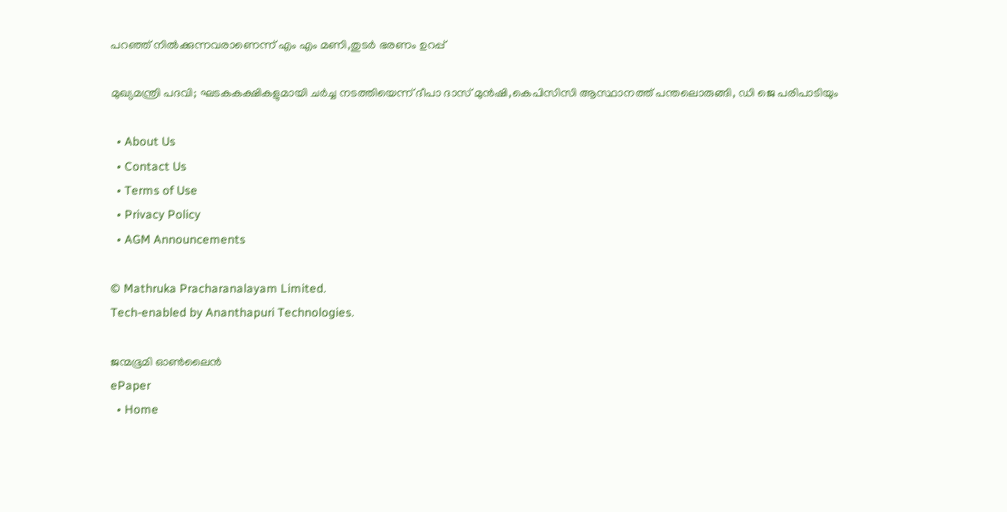പറഞ്ഞ് നില്‍ക്കുന്നവരാണെന്ന് എം എം മണി,തുടര്‍ ഭരണം ഉറപ്പ്

മുഖ്യമന്ത്രി പദവി; ഘടകകക്ഷികളുമായി ചര്‍ച്ച നടത്തിയെന്ന് ദീപാ ദാസ് മുന്‍ഷി,കെപിസിസി ആസ്ഥാനത്ത് പന്തലൊരുങ്ങി, ഡി ജെ പരിപാടിയും

  • About Us
  • Contact Us
  • Terms of Use
  • Privacy Policy
  • AGM Announcements

© Mathruka Pracharanalayam Limited.
Tech-enabled by Ananthapuri Technologies.

ജന്മഭൂമി ഓണ്‍ലൈന്‍
ePaper
  • Home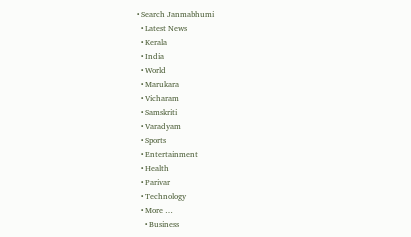• Search Janmabhumi
  • Latest News
  • Kerala
  • India
  • World
  • Marukara
  • Vicharam
  • Samskriti
  • Varadyam
  • Sports
  • Entertainment
  • Health
  • Parivar
  • Technology
  • More …
    • Business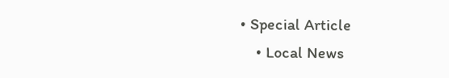• Special Article
    • Local News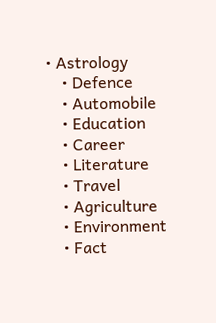• Astrology
    • Defence
    • Automobile
    • Education
    • Career
    • Literature
    • Travel
    • Agriculture
    • Environment
    • Fact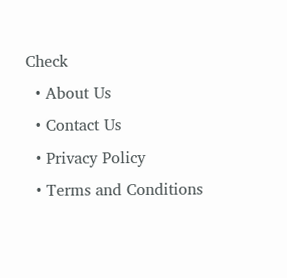Check
  • About Us
  • Contact Us
  • Privacy Policy
  • Terms and Conditions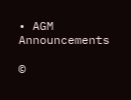• AGM Announcements

©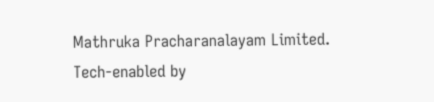Mathruka Pracharanalayam Limited.
Tech-enabled by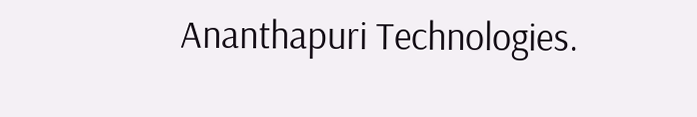Ananthapuri Technologies.